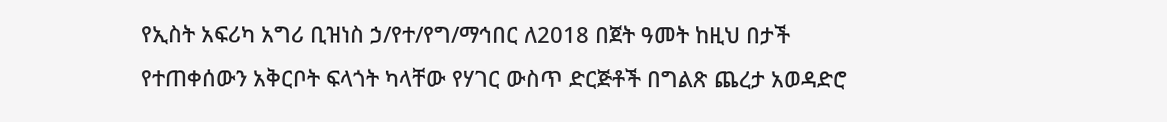የኢስት አፍሪካ አግሪ ቢዝነስ ኃ/የተ/የግ/ማኅበር ለ2018 በጀት ዓመት ከዚህ በታች የተጠቀሰውን አቅርቦት ፍላጎት ካላቸው የሃገር ውስጥ ድርጅቶች በግልጽ ጨረታ አወዳድሮ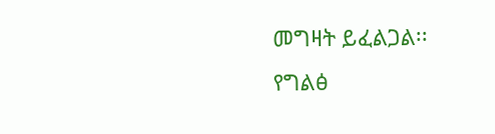መግዛት ይፈልጋል፡፡
የግልፅ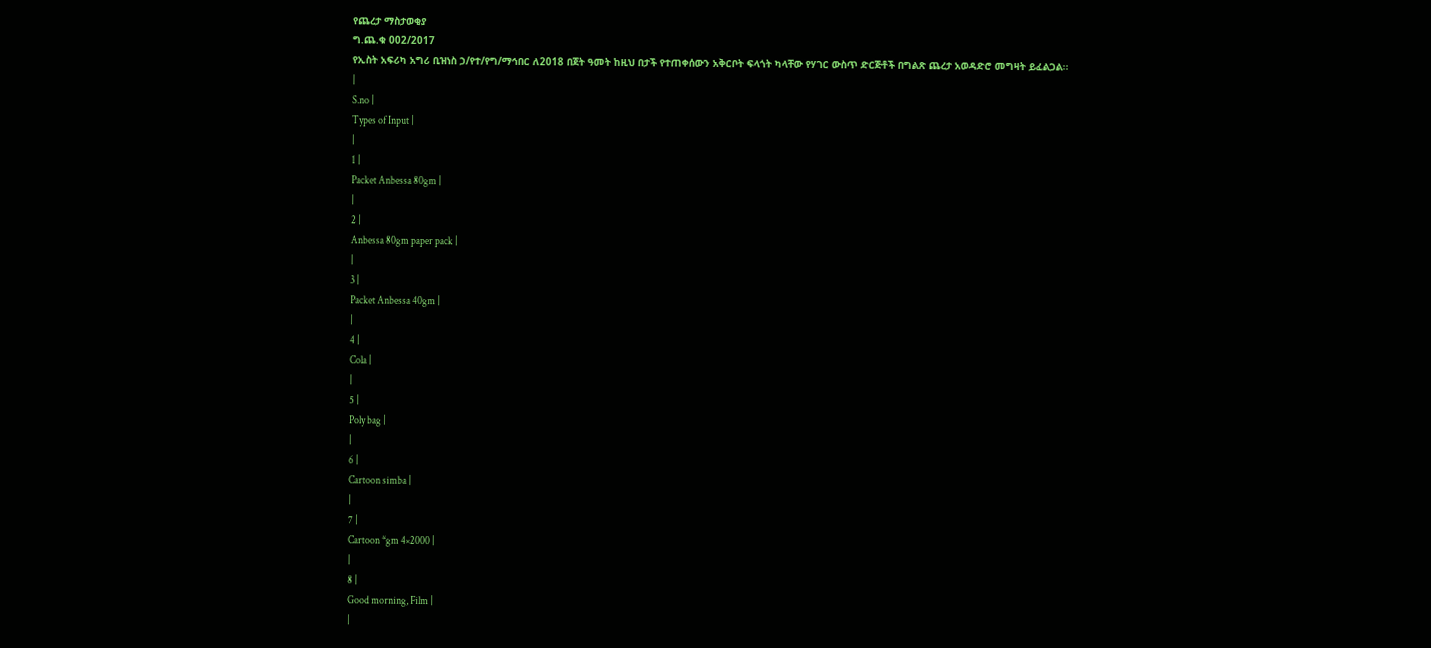የጨረታ ማስታወቂያ
ግ.ጨ.ቁ 002/2017
የኢስት አፍሪካ አግሪ ቢዝነስ ኃ/የተ/የግ/ማኅበር ለ2018 በጀት ዓመት ከዚህ በታች የተጠቀሰውን አቅርቦት ፍላጎት ካላቸው የሃገር ውስጥ ድርጅቶች በግልጽ ጨረታ አወዳድሮ መግዛት ይፈልጋል፡፡
|
S.no |
Types of Input |
|
1 |
Packet Anbessa 80gm |
|
2 |
Anbessa 80gm paper pack |
|
3 |
Packet Anbessa 40gm |
|
4 |
Cola |
|
5 |
Poly bag |
|
6 |
Cartoon simba |
|
7 |
Cartoon *gm 4×2000 |
|
8 |
Good morning, Film |
|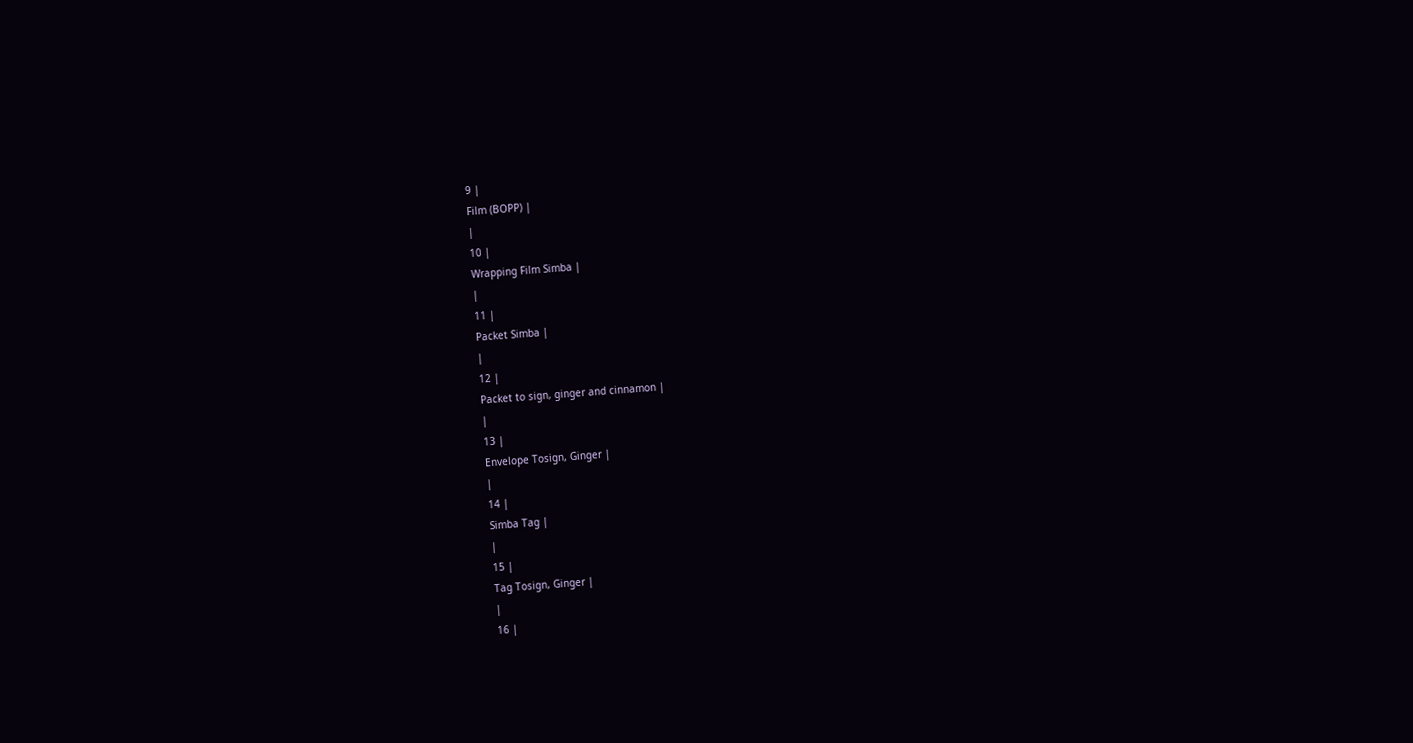9 |
Film (BOPP) |
|
10 |
Wrapping Film Simba |
|
11 |
Packet Simba |
|
12 |
Packet to sign, ginger and cinnamon |
|
13 |
Envelope Tosign, Ginger |
|
14 |
Simba Tag |
|
15 |
Tag Tosign, Ginger |
|
16 |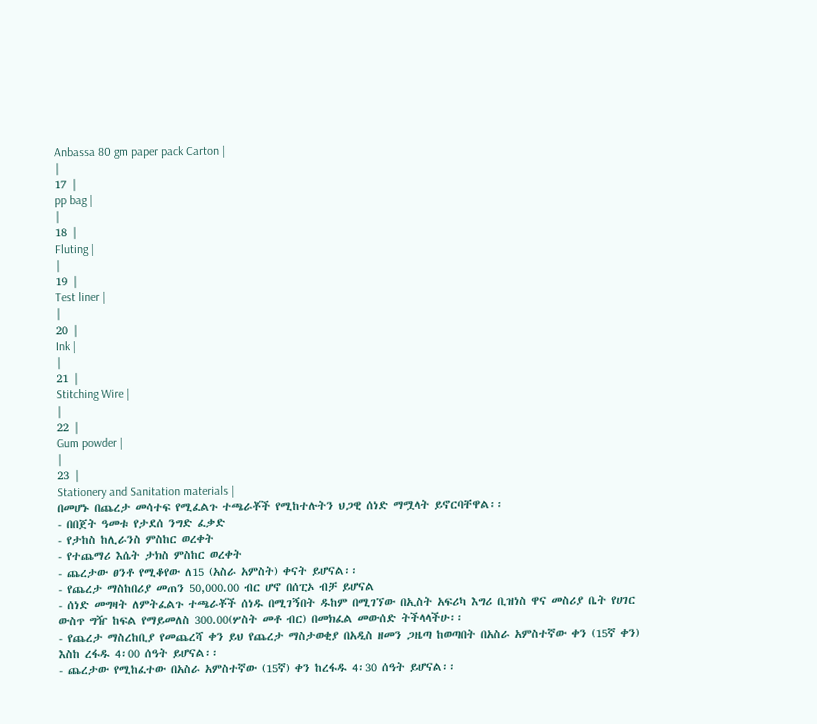Anbassa 80 gm paper pack Carton |
|
17 |
pp bag |
|
18 |
Fluting |
|
19 |
Test liner |
|
20 |
Ink |
|
21 |
Stitching Wire |
|
22 |
Gum powder |
|
23 |
Stationery and Sanitation materials |
በመሆኑ በጨረታ መሳተፍ የሚፈልጉ ተጫራቾች የሚከተሉትን ህጋዊ ሰነድ ማሟላት ይኖርባቸዋል፡፡
- በበጀት ዓመቱ የታደሰ ንግድ ፈቃድ
- የታከስ ከሊራንስ ምስከር ወረቀት
- የተጨማሪ እሴት ታክስ ምስከር ወረቀት
- ጨረታው ፀንቶ የሚቆየው ለ15 (አስራ አምስት) ቀናት ይሆናል፡፡
- የጨረታ ማስከበሪያ መጠን 50,000.00 ብር ሆኖ በሰፒኦ ብቻ ይሆናል
- ሰነድ መግዛት ለምትፈልጉ ተጫራቾች ሰነዱ በሚገኝበት ዱከም በሚገኘው በኢስት አፍሪካ እግሪ ቢዝነስ ዋና መስሪያ ቤት የሀገር ውስጥ ግዥ ከፍል የማይመለስ 300.00(ሦስት መቶ ብር) በመክፈል መውሰድ ትችላላችሁ፡፡
- የጨረታ ማስረከቢያ የመጨረሻ ቀን ይህ የጨረታ ማስታወቂያ በአዲስ ዘመን ጋዜጣ ከወጣበት በአስራ አምስተኛው ቀን (15ኛ ቀን) እስከ ረፋዱ 4፡00 ሰዓት ይሆናል፡፡
- ጨረታው የሚከፈተው በአስራ አምስተኛው (15ኛ) ቀን ከረፋዱ 4፡30 ሰዓት ይሆናል፡፡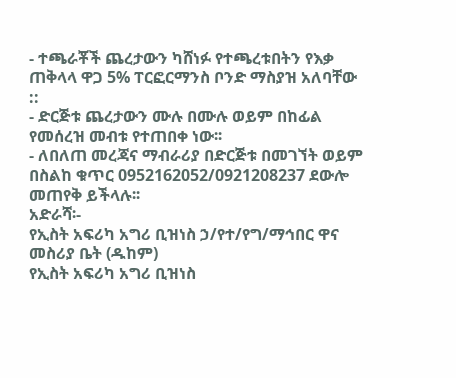- ተጫራቾች ጨረታውን ካሸነፉ የተጫረቱበትን የእቃ ጠቅላላ ዋጋ 5% ፐርፎርማንስ ቦንድ ማስያዝ አለባቸው ::
- ድርጅቱ ጨረታውን ሙሉ በሙሉ ወይም በከፊል የመሰረዝ መብቱ የተጠበቀ ነው፡፡
- ለበለጠ መረጃና ማብራሪያ በድርጅቱ በመገኘት ወይም በስልከ ቁጥር 0952162052/0921208237 ደውሎ መጠየቅ ይችላሉ፡፡
አድራሻ፡-
የኢስት አፍሪካ አግሪ ቢዝነስ ኃ/የተ/የግ/ማኅበር ዋና መስሪያ ቤት (ዱከም)
የኢስት አፍሪካ አግሪ ቢዝነስ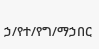ኃ/የተ/የግ/ማኃበር